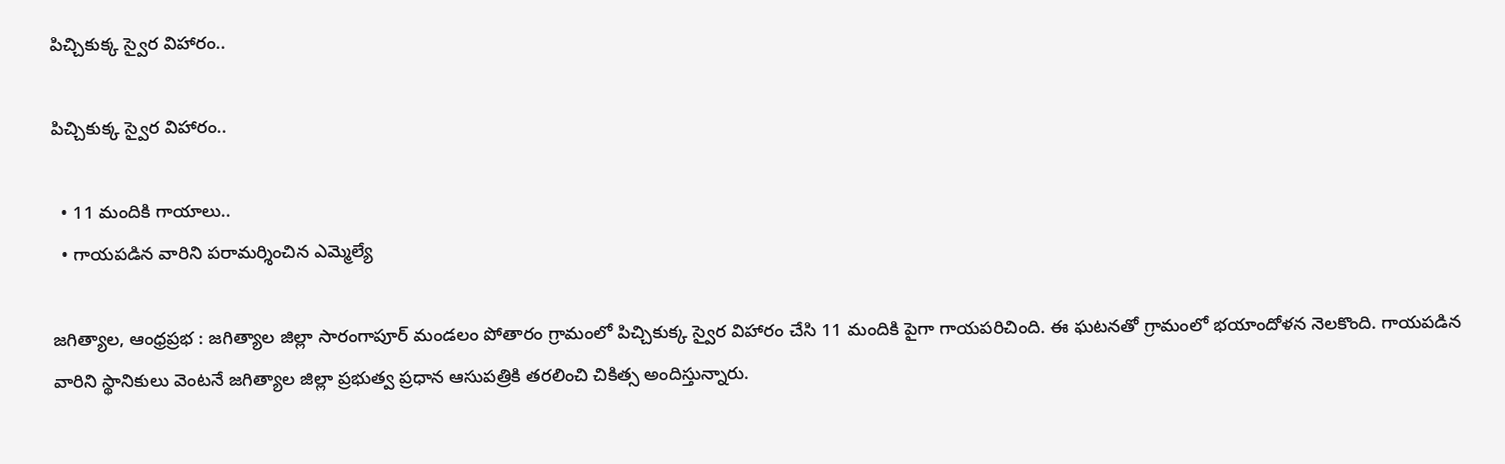పిచ్చికుక్క స్వైర విహారం..

పిచ్చికుక్క స్వైర విహారం..

  • 11 మందికి గాయాలు..
  • గాయపడిన వారిని పరామర్శించిన ఎమ్మెల్యే

జగిత్యాల, ఆంధ్రప్రభ : జగిత్యాల జిల్లా సారంగాపూర్ మండలం పోతారం గ్రామంలో పిచ్చికుక్క స్వైర విహారం చేసి 11 మందికి పైగా గాయపరిచింది. ఈ ఘటనతో గ్రామంలో భయాందోళన నెలకొంది. గాయపడిన వారిని స్థానికులు వెంటనే జగిత్యాల జిల్లా ప్రభుత్వ ప్రధాన ఆసుపత్రికి తరలించి చికిత్స అందిస్తున్నారు.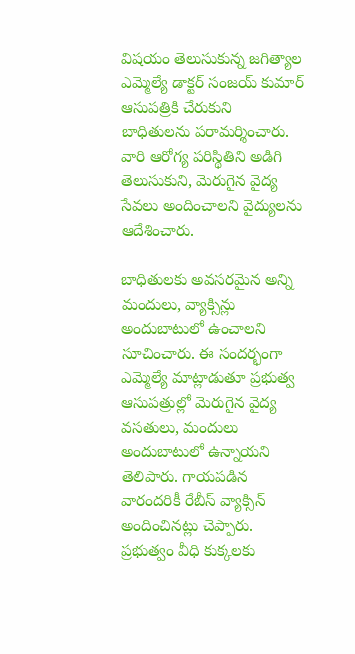విషయం తెలుసుకున్న జగిత్యాల ఎమ్మెల్యే డాక్టర్ సంజయ్ కుమార్ ఆసుపత్రికి చేరుకుని బాధితులను పరామర్శించారు. వారి ఆరోగ్య పరిస్థితిని అడిగి తెలుసుకుని, మెరుగైన వైద్య సేవలు అందించాలని వైద్యులను ఆదేశించారు.

బాధితులకు అవసరమైన అన్ని మందులు, వ్యాక్సిన్లు అందుబాటులో ఉంచాలని సూచించారు. ఈ సందర్భంగా ఎమ్మెల్యే మాట్లాడుతూ ప్రభుత్వ ఆసుపత్రుల్లో మెరుగైన వైద్య వసతులు, మందులు అందుబాటులో ఉన్నాయని తెలిపారు. గాయపడిన వారందరికీ రేబీస్ వ్యాక్సిన్ అందించినట్లు చెప్పారు. ప్రభుత్వం వీధి కుక్కలకు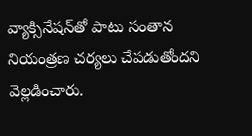వ్యాక్సినేషన్‌తో పాటు సంతాన నియంత్రణ చర్యలు చేపడుతోందని వెల్లడించారు.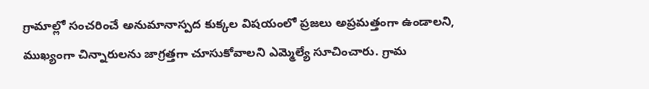గ్రామాల్లో సంచరించే అనుమానాస్పద కుక్కల విషయంలో ప్రజలు అప్రమత్తంగా ఉండాలని, ముఖ్యంగా చిన్నారులను జాగ్రత్తగా చూసుకోవాలని ఎమ్మెల్యే సూచించారు. గ్రామ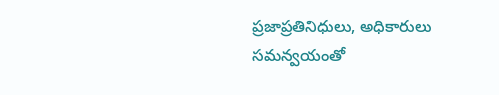ప్రజాప్రతినిధులు, అధికారులు సమన్వయంతో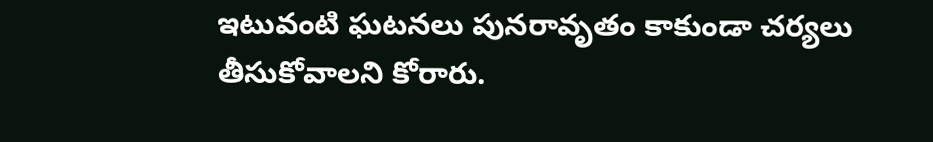ఇటువంటి ఘటనలు పునరావృతం కాకుండా చర్యలు తీసుకోవాలని కోరారు.